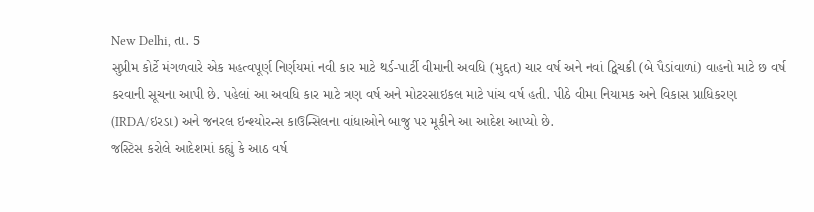New Delhi, તા. 5
સુપ્રીમ કોર્ટે મંગળવારે એક મહત્વપૂર્ણ નિર્ણયમાં નવી કાર માટે થર્ડ-પાર્ટી વીમાની અવધિ (મુદ્દત) ચાર વર્ષ અને નવાં દ્વિચક્રી (બે પૈડાંવાળાં) વાહનો માટે છ વર્ષ કરવાની સૂચના આપી છે. પહેલાં આ અવધિ કાર માટે ત્રણ વર્ષ અને મોટરસાઇકલ માટે પાંચ વર્ષ હતી. પીઠે વીમા નિયામક અને વિકાસ પ્રાધિકરણ (IRDA/ઇરડા) અને જનરલ ઇન્શ્યોરન્સ કાઉન્સિલના વાંધાઓને બાજુ પર મૂકીને આ આદેશ આપ્યો છે.
જસ્ટિસ કરોલે આદેશમાં કહ્યું કે આઠ વર્ષ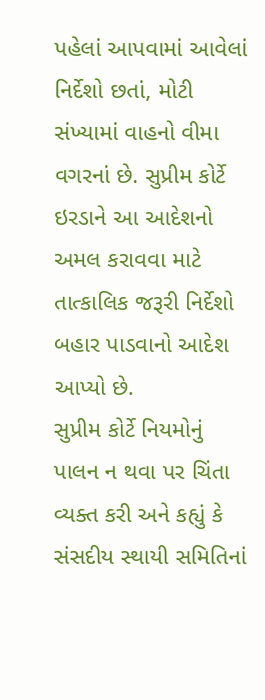પહેલાં આપવામાં આવેલાં નિર્દેશો છતાં, મોટી સંખ્યામાં વાહનો વીમા વગરનાં છે. સુપ્રીમ કોર્ટે ઇરડાને આ આદેશનો અમલ કરાવવા માટે તાત્કાલિક જરૂરી નિર્દેશો બહાર પાડવાનો આદેશ આપ્યો છે.
સુપ્રીમ કોર્ટે નિયમોનું પાલન ન થવા પર ચિંતા વ્યક્ત કરી અને કહ્યું કે સંસદીય સ્થાયી સમિતિનાં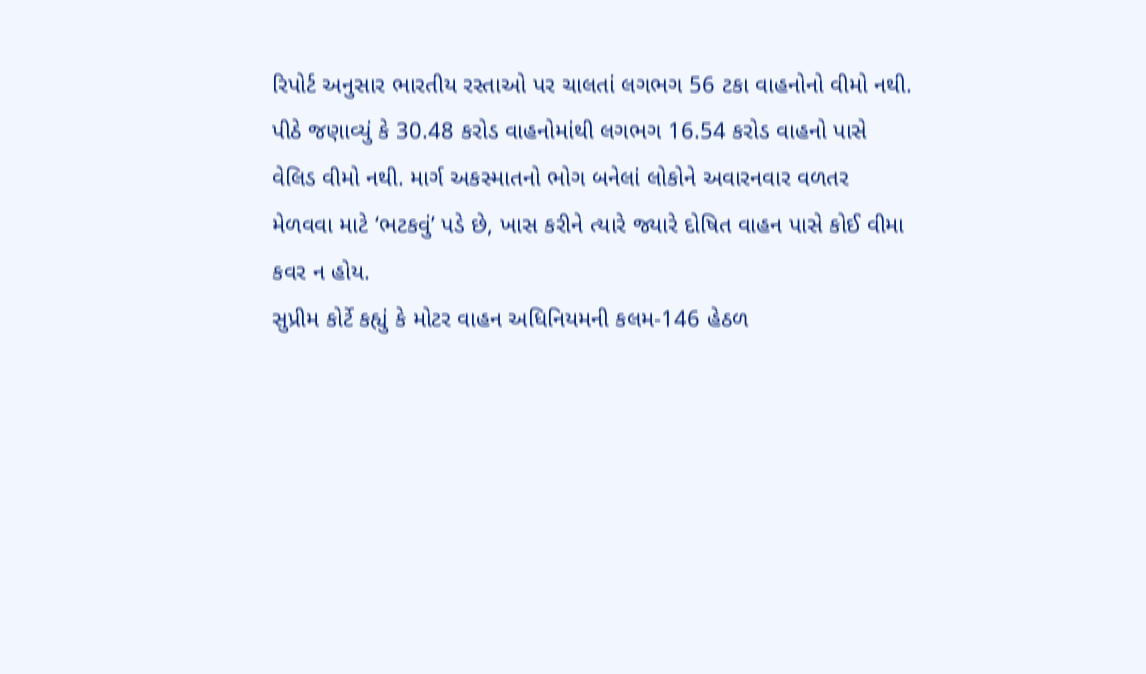રિપોર્ટ અનુસાર ભારતીય રસ્તાઓ પર ચાલતાં લગભગ 56 ટકા વાહનોનો વીમો નથી.
પીઠે જણાવ્યું કે 30.48 કરોડ વાહનોમાંથી લગભગ 16.54 કરોડ વાહનો પાસે વેલિડ વીમો નથી. માર્ગ અકસ્માતનો ભોગ બનેલાં લોકોને અવારનવાર વળતર મેળવવા માટે ‘ભટકવું’ પડે છે, ખાસ કરીને ત્યારે જ્યારે દોષિત વાહન પાસે કોઈ વીમા કવર ન હોય.
સુપ્રીમ કોર્ટે કહ્યું કે મોટર વાહન અધિનિયમની કલમ-146 હેઠળ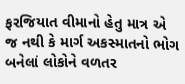ફરજિયાત વીમાનો હેતુ માત્ર એ જ નથી કે માર્ગ અકસ્માતનો ભોગ બનેલાં લોકોને વળતર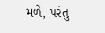મળે, પરંતુ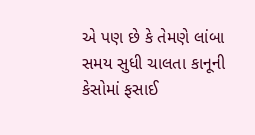એ પણ છે કે તેમણે લાંબા સમય સુધી ચાલતા કાનૂની કેસોમાં ફસાઈ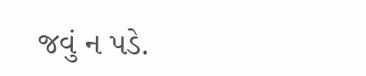જવું ન પડે.